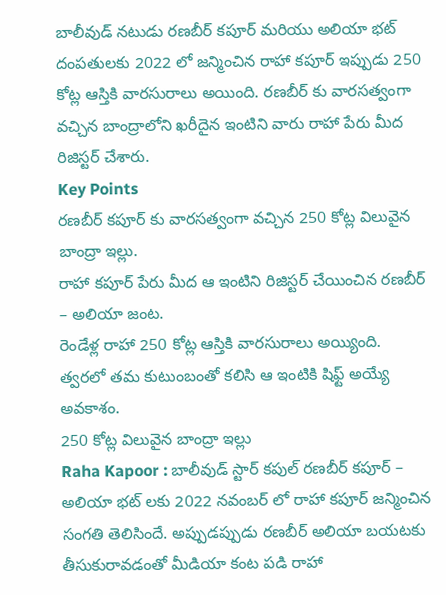బాలీవుడ్ నటుడు రణబీర్ కపూర్ మరియు అలియా భట్ దంపతులకు 2022 లో జన్మించిన రాహా కపూర్ ఇప్పుడు 250 కోట్ల ఆస్తికి వారసురాలు అయింది. రణబీర్ కు వారసత్వంగా వచ్చిన బాంద్రాలోని ఖరీదైన ఇంటిని వారు రాహా పేరు మీద రిజిస్టర్ చేశారు.
Key Points
రణబీర్ కపూర్ కు వారసత్వంగా వచ్చిన 250 కోట్ల విలువైన బాంద్రా ఇల్లు.
రాహా కపూర్ పేరు మీద ఆ ఇంటిని రిజిస్టర్ చేయించిన రణబీర్ – అలియా జంట.
రెండేళ్ల రాహా 250 కోట్ల ఆస్తికి వారసురాలు అయ్యింది.
త్వరలో తమ కుటుంబంతో కలిసి ఆ ఇంటికి షిఫ్ట్ అయ్యే అవకాశం.
250 కోట్ల విలువైన బాంద్రా ఇల్లు
Raha Kapoor : బాలీవుడ్ స్టార్ కపుల్ రణబీర్ కపూర్ – అలియా భట్ లకు 2022 నవంబర్ లో రాహా కపూర్ జన్మించిన సంగతి తెలిసిందే. అప్పుడప్పుడు రణబీర్ అలియా బయటకు తీసుకురావడంతో మీడియా కంట పడి రాహా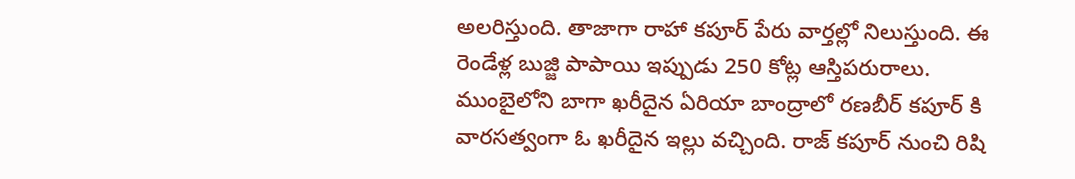అలరిస్తుంది. తాజాగా రాహా కపూర్ పేరు వార్తల్లో నిలుస్తుంది. ఈ రెండేళ్ల బుజ్జి పాపాయి ఇప్పుడు 250 కోట్ల ఆస్తిపరురాలు.
ముంబైలోని బాగా ఖరీదైన ఏరియా బాంద్రాలో రణబీర్ కపూర్ కి వారసత్వంగా ఓ ఖరీదైన ఇల్లు వచ్చింది. రాజ్ కపూర్ నుంచి రిషి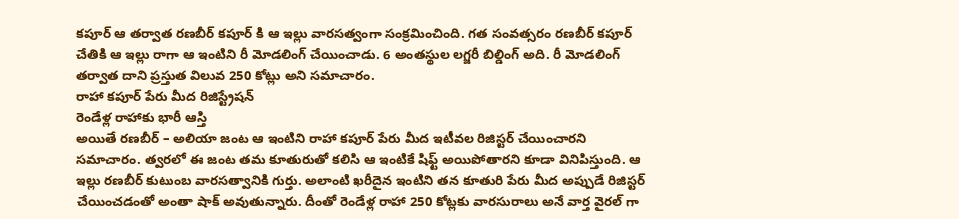కపూర్ ఆ తర్వాత రణబీర్ కపూర్ కి ఆ ఇల్లు వారసత్వంగా సంక్రమించింది. గత సంవత్సరం రణబీర్ కపూర్ చేతికి ఆ ఇల్లు రాగా ఆ ఇంటిని రీ మోడలింగ్ చేయించాడు. 6 అంతస్థుల లగ్జరీ బిల్డింగ్ అది. రీ మోడలింగ్ తర్వాత దాని ప్రస్తుత విలువ 250 కోట్లు అని సమాచారం.
రాహా కపూర్ పేరు మీద రిజిస్ట్రేషన్
రెండేళ్ల రాహాకు భారీ ఆస్తి
అయితే రణబీర్ – అలియా జంట ఆ ఇంటిని రాహా కపూర్ పేరు మీద ఇటీవల రిజిస్టర్ చేయించారని సమాచారం. త్వరలో ఈ జంట తమ కూతురుతో కలిసి ఆ ఇంటికే షిఫ్ట్ అయిపోతారని కూడా వినిపిస్తుంది. ఆ ఇల్లు రణబీర్ కుటుంబ వారసత్వానికి గుర్తు. అలాంటి ఖరీదైన ఇంటిని తన కూతురి పేరు మీద అప్పుడే రిజిస్టర్ చేయించడంతో అంతా షాక్ అవుతున్నారు. దీంతో రెండేళ్ల రాహా 250 కోట్లకు వారసురాలు అనే వార్త వైరల్ గా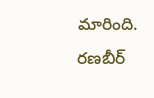మారింది.
రణబీర్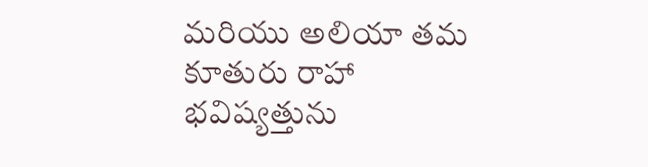మరియు అలియా తమ కూతురు రాహా భవిష్యత్తును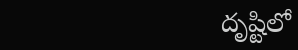దృష్టిలో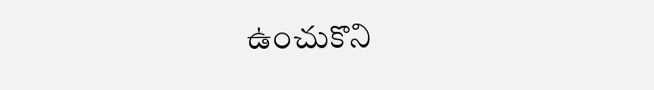ఉంచుకొని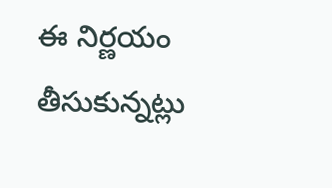ఈ నిర్ణయం తీసుకున్నట్లు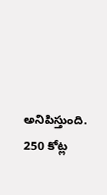అనిపిస్తుంది. 250 కోట్ల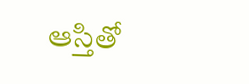ఆస్తితో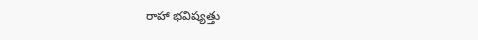రాహా భవిష్యత్తు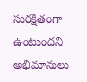సురక్షితంగా ఉంటుందని అభిమానులు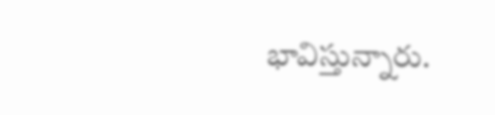భావిస్తున్నారు.